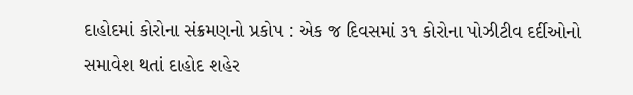દાહોદમાં કોરોના સંક્રમણનો પ્રકોપ : એક જ દિવસમાં ૩૧ કોરોના પોઝીટીવ દર્દીઓનો સમાવેશ થતાં દાહોદ શહેર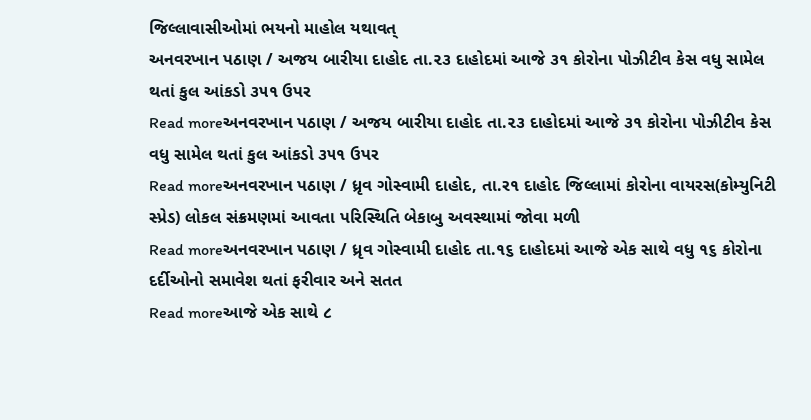જિલ્લાવાસીઓમાં ભયનો માહોલ યથાવત્
અનવરખાન પઠાણ / અજય બારીયા દાહોદ તા.૨૩ દાહોદમાં આજે ૩૧ કોરોના પોઝીટીવ કેસ વધુ સામેલ થતાં કુલ આંકડો ૩૫૧ ઉપર
Read moreઅનવરખાન પઠાણ / અજય બારીયા દાહોદ તા.૨૩ દાહોદમાં આજે ૩૧ કોરોના પોઝીટીવ કેસ વધુ સામેલ થતાં કુલ આંકડો ૩૫૧ ઉપર
Read moreઅનવરખાન પઠાણ / ધ્રૃવ ગોસ્વામી દાહોદ, તા.ર૧ દાહોદ જિલ્લામાં કોરોના વાયરસ(કોમ્યુનિટી સ્પ્રેડ) લોકલ સંક્રમણમાં આવતા પરિસ્થિતિ બેકાબુ અવસ્થામાં જોવા મળી
Read moreઅનવરખાન પઠાણ / ધ્રૃવ ગોસ્વામી દાહોદ તા.૧૬ દાહોદમાં આજે એક સાથે વધુ ૧૬ કોરોના દર્દીઓનો સમાવેશ થતાં ફરીવાર અને સતત
Read moreઆજે એક સાથે ૮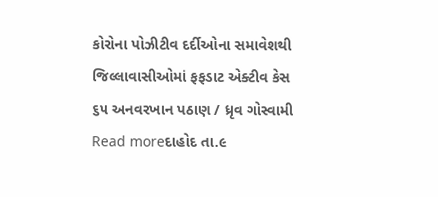કોરોના પોઝીટીવ દર્દીઓના સમાવેશથી જિલ્લાવાસીઓમાં ફફડાટ એક્ટીવ કેસ ૬૫ અનવરખાન પઠાણ / ધ્રૃવ ગોસ્વામી
Read moreદાહોદ તા.૯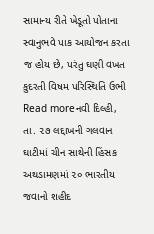સામાન્ય રીતે ખેડૂતો પોતાના સ્વાનુભવે પાક આયોજન કરતા જ હોય છે, પરંતુ ઘણી વખત કુદરતી વિષમ પરિસ્થિતિ ઉભી
Read moreનવી દિલ્હી, તા. ૨૭ લદ્દાખની ગલવાન ઘાટીમાં ચીન સાથેની હિંસક અથડામણમાં ૨૦ ભારતીય જવાનો શહીદ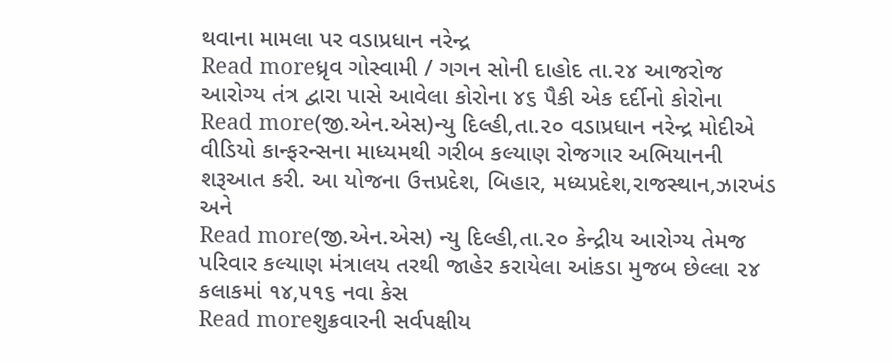થવાના મામલા પર વડાપ્રધાન નરેન્દ્ર
Read moreધ્રૃવ ગોસ્વામી / ગગન સોની દાહોદ તા.૨૪ આજરોજ આરોગ્ય તંત્ર દ્વારા પાસે આવેલા કોરોના ૪૬ પૈકી એક દર્દીનો કોરોના
Read more(જી.એન.એસ)ન્યુ દિલ્હી,તા.૨૦ વડાપ્રધાન નરેન્દ્ર મોદીએ વીડિયો કાન્ફરન્સના માધ્યમથી ગરીબ કલ્યાણ રોજગાર અભિયાનની શરૂઆત કરી. આ યોજના ઉત્તપ્રદેશ, બિહાર, મધ્યપ્રદેશ,રાજસ્થાન,ઝારખંડ અને
Read more(જી.એન.એસ) ન્યુ દિલ્હી,તા.૨૦ કેન્દ્રીય આરોગ્ય તેમજ પરિવાર કલ્યાણ મંત્રાલય તરથી જાહેર કરાયેલા આંકડા મુજબ છેલ્લા ૨૪ કલાકમાં ૧૪,૫૧૬ નવા કેસ
Read moreશુક્રવારની સર્વપક્ષીય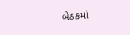બેઠકમાં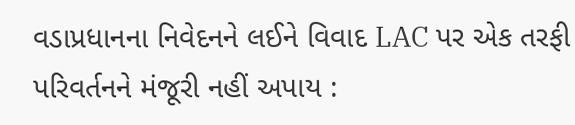વડાપ્રધાનના નિવેદનને લઈને વિવાદ LAC પર એક તરફી પરિવર્તનને મંજૂરી નહીં અપાય :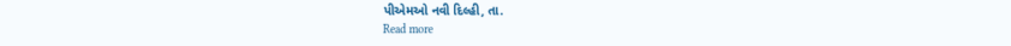પીએમઓ નવી દિલ્હી, તા.
Read more